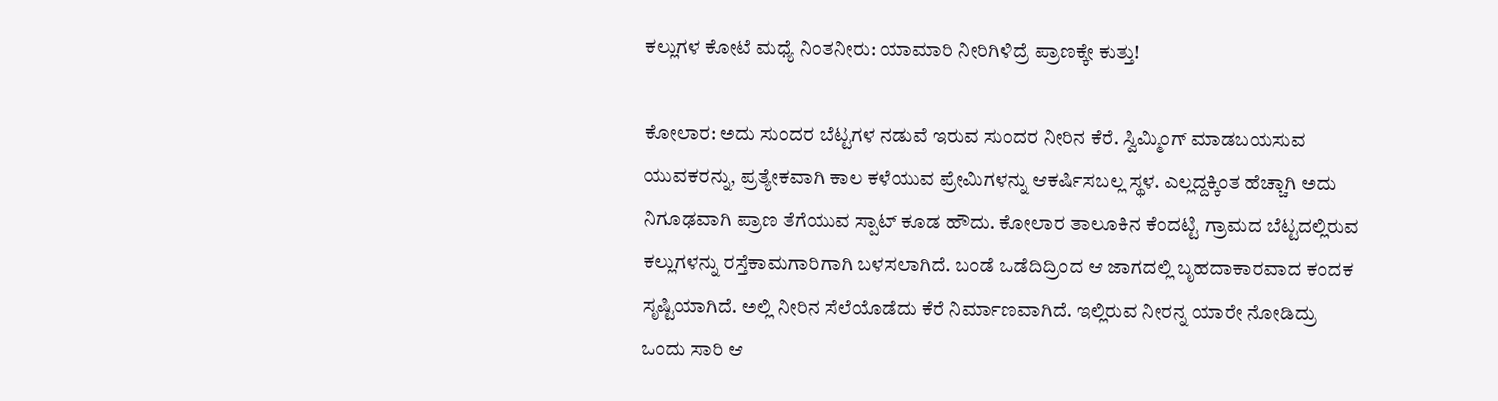ಕಲ್ಲುಗಳ ಕೋಟೆ ಮಧ್ಯೆ ನಿಂತನೀರು: ಯಾಮಾರಿ ನೀರಿಗಿಳಿದ್ರೆ ಪ್ರಾಣಕ್ಕೇ ಕುತ್ತು!

ಕೋಲಾರ: ಅದು ಸುಂದರ ಬೆಟ್ಟಗಳ ನಡುವೆ ಇರುವ ಸುಂದರ ನೀರಿನ ಕೆರೆ. ಸ್ವಿಮ್ಮಿಂಗ್ ಮಾಡಬಯಸುವ ಯುವಕರನ್ನು, ಪ್ರತ್ಯೇಕವಾಗಿ ಕಾಲ ಕಳೆಯುವ ಪ್ರೇಮಿಗಳನ್ನು ಆಕರ್ಷಿಸಬಲ್ಲ ಸ್ಥಳ. ಎಲ್ಲದ್ದಕ್ಕಿಂತ ಹೆಚ್ಚಾಗಿ ಅದು ನಿಗೂಢವಾಗಿ ಪ್ರಾಣ ತೆಗೆಯುವ ಸ್ಪಾಟ್ ಕೂಡ ಹೌದು. ಕೋಲಾರ ತಾಲೂಕಿನ ಕೆಂದಟ್ಟಿ ಗ್ರಾಮದ ಬೆಟ್ಟದಲ್ಲಿರುವ ಕಲ್ಲುಗಳನ್ನು ರಸ್ತೆಕಾಮಗಾರಿಗಾಗಿ ಬಳಸಲಾಗಿದೆ. ಬಂಡೆ ಒಡೆದಿದ್ರಿಂದ ಆ ಜಾಗದಲ್ಲಿ ಬೃಹದಾಕಾರವಾದ ಕಂದಕ ಸೃಷ್ಟಿಯಾಗಿದೆ. ಅಲ್ಲಿ ನೀರಿನ ಸೆಲೆಯೊಡೆದು ಕೆರೆ ನಿರ್ಮಾಣವಾಗಿದೆ. ಇಲ್ಲಿರುವ ನೀರನ್ನ ಯಾರೇ ನೋಡಿದ್ರು ಒಂದು ಸಾರಿ ಆ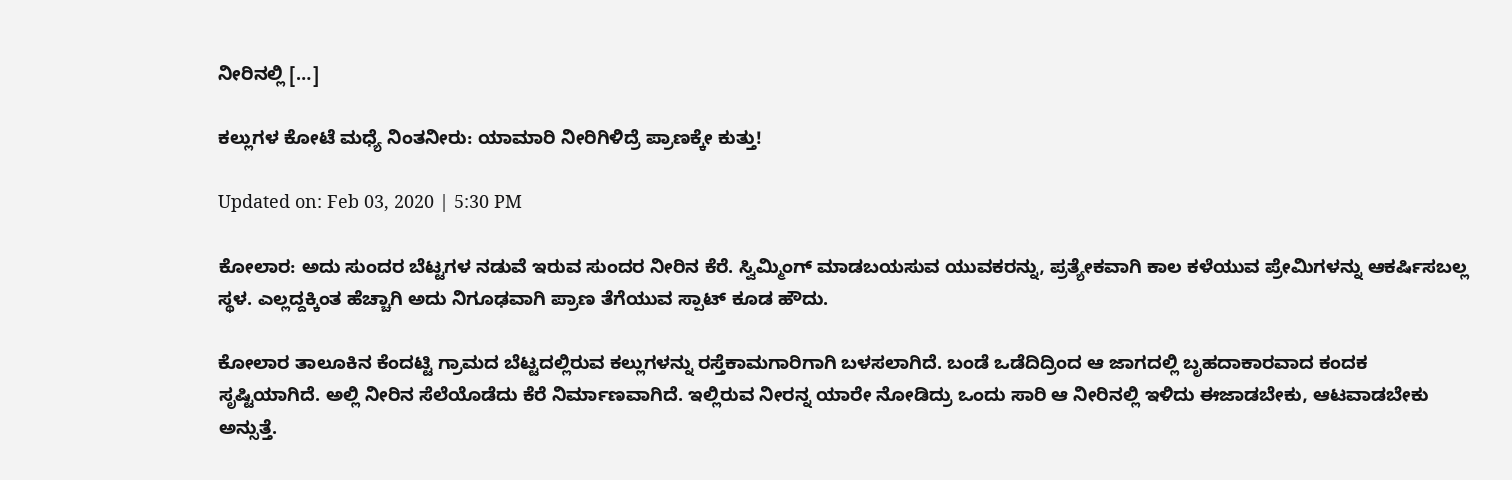ನೀರಿನಲ್ಲಿ […]

ಕಲ್ಲುಗಳ ಕೋಟೆ ಮಧ್ಯೆ ನಿಂತನೀರು: ಯಾಮಾರಿ ನೀರಿಗಿಳಿದ್ರೆ ಪ್ರಾಣಕ್ಕೇ ಕುತ್ತು!

Updated on: Feb 03, 2020 | 5:30 PM

ಕೋಲಾರ: ಅದು ಸುಂದರ ಬೆಟ್ಟಗಳ ನಡುವೆ ಇರುವ ಸುಂದರ ನೀರಿನ ಕೆರೆ. ಸ್ವಿಮ್ಮಿಂಗ್ ಮಾಡಬಯಸುವ ಯುವಕರನ್ನು, ಪ್ರತ್ಯೇಕವಾಗಿ ಕಾಲ ಕಳೆಯುವ ಪ್ರೇಮಿಗಳನ್ನು ಆಕರ್ಷಿಸಬಲ್ಲ ಸ್ಥಳ. ಎಲ್ಲದ್ದಕ್ಕಿಂತ ಹೆಚ್ಚಾಗಿ ಅದು ನಿಗೂಢವಾಗಿ ಪ್ರಾಣ ತೆಗೆಯುವ ಸ್ಪಾಟ್ ಕೂಡ ಹೌದು.

ಕೋಲಾರ ತಾಲೂಕಿನ ಕೆಂದಟ್ಟಿ ಗ್ರಾಮದ ಬೆಟ್ಟದಲ್ಲಿರುವ ಕಲ್ಲುಗಳನ್ನು ರಸ್ತೆಕಾಮಗಾರಿಗಾಗಿ ಬಳಸಲಾಗಿದೆ. ಬಂಡೆ ಒಡೆದಿದ್ರಿಂದ ಆ ಜಾಗದಲ್ಲಿ ಬೃಹದಾಕಾರವಾದ ಕಂದಕ ಸೃಷ್ಟಿಯಾಗಿದೆ. ಅಲ್ಲಿ ನೀರಿನ ಸೆಲೆಯೊಡೆದು ಕೆರೆ ನಿರ್ಮಾಣವಾಗಿದೆ. ಇಲ್ಲಿರುವ ನೀರನ್ನ ಯಾರೇ ನೋಡಿದ್ರು ಒಂದು ಸಾರಿ ಆ ನೀರಿನಲ್ಲಿ ಇಳಿದು ಈಜಾಡಬೇಕು, ಆಟವಾಡಬೇಕು ಅನ್ಸುತ್ತೆ.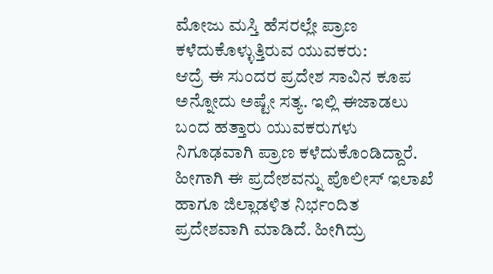ಮೋಜು ಮಸ್ತಿ ಹೆಸರಲ್ಲೇ ಪ್ರಾಣ ಕಳೆದುಕೊಳ್ಳುತ್ತಿರುವ ಯುವಕರು:
ಆದ್ರೆ ಈ ಸುಂದರ ಪ್ರದೇಶ ಸಾವಿನ ಕೂಪ ಅನ್ನೋದು ಅಷ್ಟೇ ಸತ್ಯ. ಇಲ್ಲಿ ಈಜಾಡಲು ಬಂದ ಹತ್ತಾರು ಯುವಕರುಗಳು ನಿಗೂಢವಾಗಿ ಪ್ರಾಣ ಕಳೆದುಕೊಂಡಿದ್ದಾರೆ. ಹೀಗಾಗಿ ಈ ಪ್ರದೇಶವನ್ನು ಪೊಲೀಸ್ ಇಲಾಖೆ ಹಾಗೂ ಜಿಲ್ಲಾಡಳಿತ ನಿರ್ಭಂದಿತ ಪ್ರದೇಶವಾಗಿ ಮಾಡಿದೆ. ಹೀಗಿದ್ರು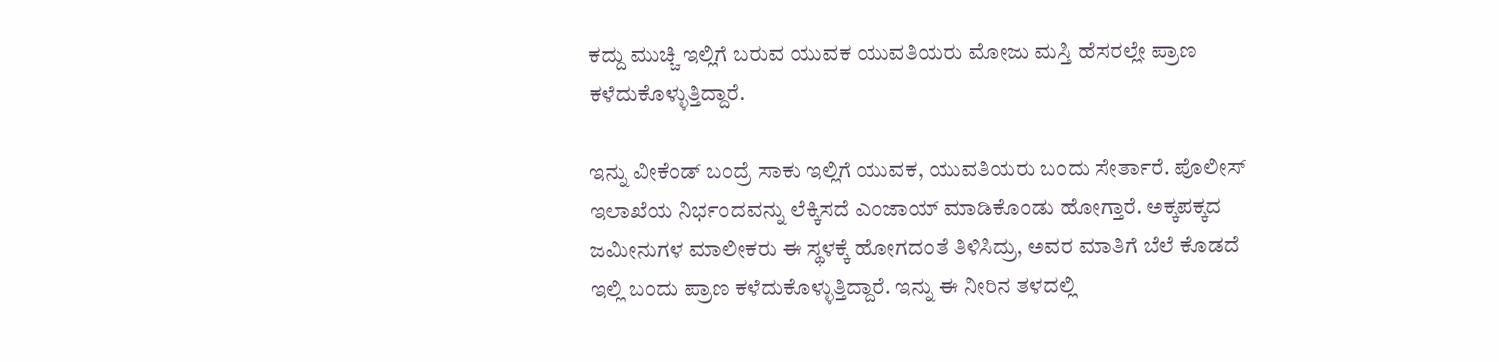ಕದ್ದು ಮುಚ್ಚಿ ಇಲ್ಲಿಗೆ ಬರುವ ಯುವಕ ಯುವತಿಯರು ಮೋಜು ಮಸ್ತಿ ಹೆಸರಲ್ಲೇ ಪ್ರಾಣ ಕಳೆದುಕೊಳ್ಳುತ್ತಿದ್ದಾರೆ.

ಇನ್ನು ವೀಕೆಂಡ್ ಬಂದ್ರೆ ಸಾಕು ಇಲ್ಲಿಗೆ ಯುವಕ, ಯುವತಿಯರು ಬಂದು ಸೇರ್ತಾರೆ. ಪೊಲೀಸ್ ಇಲಾಖೆಯ ನಿರ್ಭಂದವನ್ನು ಲೆಕ್ಕಿಸದೆ ಎಂಜಾಯ್ ಮಾಡಿಕೊಂಡು ಹೋಗ್ತಾರೆ. ಅಕ್ಕಪಕ್ಕದ ಜಮೀನುಗಳ ಮಾಲೀಕರು ಈ ಸ್ಥಳಕ್ಕೆ ಹೋಗದಂತೆ ತಿಳಿಸಿದ್ರು, ಅವರ ಮಾತಿಗೆ ಬೆಲೆ ಕೊಡದೆ ಇಲ್ಲಿ ಬಂದು ಪ್ರಾಣ ಕಳೆದುಕೊಳ್ಳುತ್ತಿದ್ದಾರೆ. ಇನ್ನು ಈ ನೀರಿನ ತಳದಲ್ಲಿ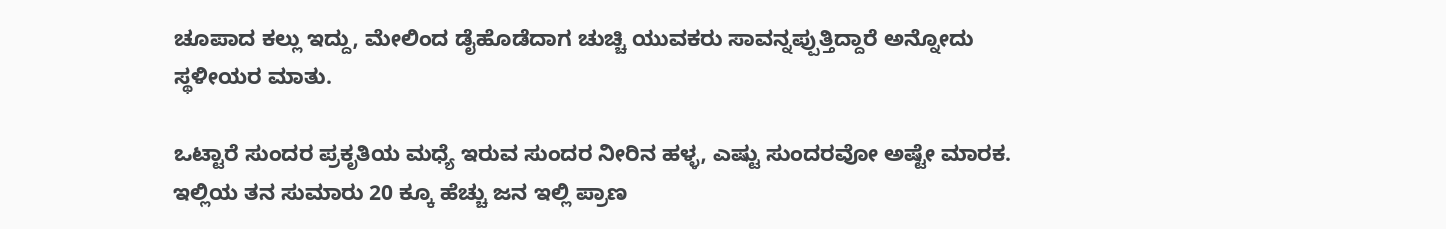ಚೂಪಾದ ಕಲ್ಲು ಇದ್ದು, ಮೇಲಿಂದ ಡೈಹೊಡೆದಾಗ ಚುಚ್ಚಿ ಯುವಕರು ಸಾವನ್ನಪ್ಪುತ್ತಿದ್ದಾರೆ ಅನ್ನೋದು ಸ್ಥಳೀಯರ ಮಾತು.

ಒಟ್ಟಾರೆ ಸುಂದರ ಪ್ರಕೃತಿಯ ಮಧ್ಯೆ ಇರುವ ಸುಂದರ ನೀರಿನ ಹಳ್ಳ, ಎಷ್ಟು ಸುಂದರವೋ ಅಷ್ಟೇ ಮಾರಕ. ಇಲ್ಲಿಯ ತನ ಸುಮಾರು 20 ಕ್ಕೂ ಹೆಚ್ಚು ಜನ ಇಲ್ಲಿ ಪ್ರಾಣ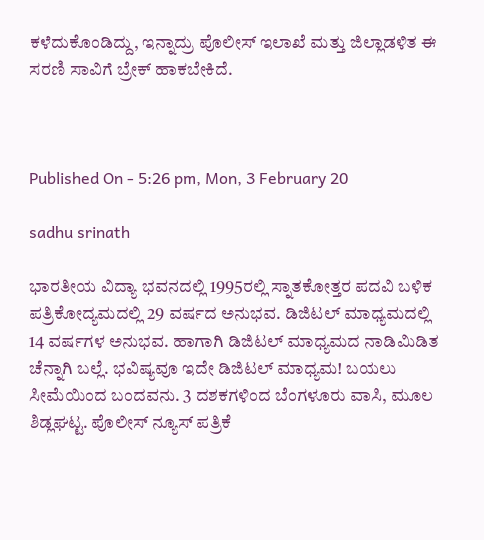ಕಳೆದುಕೊಂಡಿದ್ದು, ಇನ್ನಾದ್ರು ಪೊಲೀಸ್ ಇಲಾಖೆ ಮತ್ತು ಜಿಲ್ಲಾಡಳಿತ ಈ ಸರಣಿ ಸಾವಿಗೆ ಬ್ರೇಕ್ ಹಾಕಬೇಕಿದೆ.



Published On - 5:26 pm, Mon, 3 February 20

sadhu srinath

ಭಾರತೀಯ ವಿದ್ಯಾ ಭವನದಲ್ಲಿ 1995ರಲ್ಲಿ ಸ್ನಾತಕೋತ್ತರ ಪದವಿ ಬಳಿಕ ಪತ್ರಿಕೋದ್ಯಮದಲ್ಲಿ 29 ವರ್ಷದ ಅನುಭವ. ಡಿಜಿಟಲ್ ಮಾಧ್ಯಮದಲ್ಲಿ 14 ವರ್ಷಗಳ ಅನುಭವ. ಹಾಗಾಗಿ ಡಿಜಿಟಲ್ ಮಾಧ್ಯಮದ ನಾಡಿಮಿಡಿತ ಚೆನ್ನಾಗಿ ಬಲ್ಲೆ. ಭವಿಷ್ಯವೂ ಇದೇ ಡಿಜಿಟಲ್ ಮಾಧ್ಯಮ! ಬಯಲು ಸೀಮೆಯಿಂದ ಬಂದವನು. 3 ದಶಕಗಳಿಂದ ಬೆಂಗಳೂರು ವಾಸಿ, ಮೂಲ ಶಿಡ್ಲಘಟ್ಟ. ಪೊಲೀಸ್ ನ್ಯೂಸ್ ಪತ್ರಿಕೆ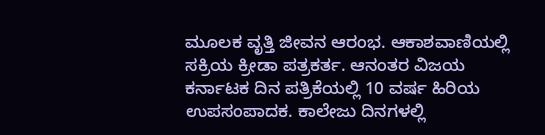ಮೂಲಕ ವೃತ್ತಿ ಜೀವನ ಆರಂಭ. ಆಕಾಶವಾಣಿಯಲ್ಲಿ ಸಕ್ರಿಯ ಕ್ರೀಡಾ ಪತ್ರಕರ್ತ. ಆನಂತರ ವಿಜಯ ಕರ್ನಾಟಕ ದಿನ ಪತ್ರಿಕೆಯಲ್ಲಿ 10 ವರ್ಷ ಹಿರಿಯ ಉಪಸಂಪಾದಕ. ಕಾಲೇಜು ದಿನಗಳಲ್ಲಿ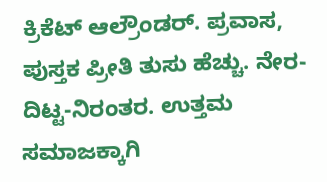ಕ್ರಿಕೆಟ್ ಆಲ್ರೌಂಡರ್. ಪ್ರವಾಸ, ಪುಸ್ತಕ ಪ್ರೀತಿ ತುಸು ಹೆಚ್ಚು. ನೇರ-ದಿಟ್ಟ-ನಿರಂತರ. ಉತ್ತಮ ಸಮಾಜಕ್ಕಾಗಿ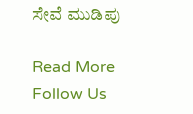ಸೇವೆ ಮುಡಿಪು

Read More
Follow Us